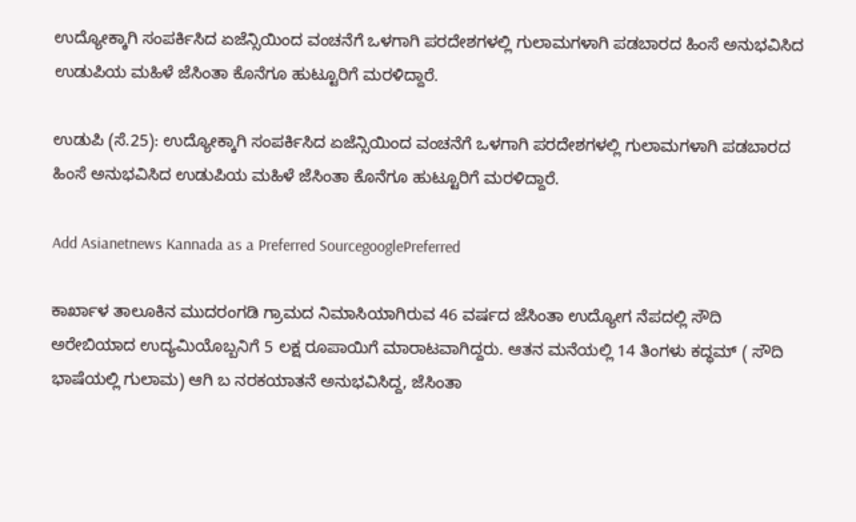ಉದ್ಯೋಕ್ಕಾಗಿ ಸಂಪರ್ಕಿಸಿದ ಏಜೆನ್ಸಿಯಿಂದ ವಂಚನೆಗೆ ಒಳಗಾಗಿ ಪರದೇಶಗಳಲ್ಲಿ ಗುಲಾಮಗಳಾಗಿ ಪಡಬಾರದ ಹಿಂಸೆ ಅನುಭವಿಸಿದ ಉಡುಪಿಯ ಮಹಿಳೆ ಜೆಸಿಂತಾ ಕೊನೆಗೂ ಹುಟ್ಟೂರಿಗೆ ಮರಳಿದ್ದಾರೆ.

ಉಡುಪಿ (ಸೆ.25): ಉದ್ಯೋಕ್ಕಾಗಿ ಸಂಪರ್ಕಿಸಿದ ಏಜೆನ್ಸಿಯಿಂದ ವಂಚನೆಗೆ ಒಳಗಾಗಿ ಪರದೇಶಗಳಲ್ಲಿ ಗುಲಾಮಗಳಾಗಿ ಪಡಬಾರದ ಹಿಂಸೆ ಅನುಭವಿಸಿದ ಉಡುಪಿಯ ಮಹಿಳೆ ಜೆಸಿಂತಾ ಕೊನೆಗೂ ಹುಟ್ಟೂರಿಗೆ ಮರಳಿದ್ದಾರೆ.

Add Asianetnews Kannada as a Preferred SourcegooglePreferred

ಕಾರ್ಖಾಳ ತಾಲೂಕಿನ ಮುದರಂಗಡಿ ಗ್ರಾಮದ ನಿಮಾಸಿಯಾಗಿರುವ 46 ವರ್ಷದ ಜೆಸಿಂತಾ ಉದ್ಯೋಗ ನೆಪದಲ್ಲಿ ಸೌದಿ ಅರೇಬಿಯಾದ ಉದ್ಯಮಿಯೊಬ್ಬನಿಗೆ 5 ಲಕ್ಷ ರೂಪಾಯಿಗೆ ಮಾರಾಟವಾಗಿದ್ದರು. ಆತನ ಮನೆಯಲ್ಲಿ 14 ತಿಂಗಳು ಕದ್ಧಮ್ ( ಸೌದಿ ಭಾಷೆಯಲ್ಲಿ ಗುಲಾಮ) ಆಗಿ ಬ ನರಕಯಾತನೆ ಅನುಭವಿಸಿದ್ದ, ಜೆಸಿಂತಾ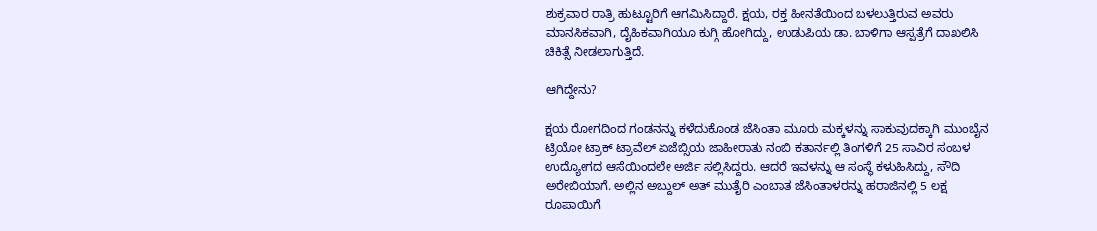ಶುಕ್ರವಾರ ರಾತ್ರಿ ಹುಟ್ಟೂರಿಗೆ ಆಗಮಿಸಿದ್ದಾರೆ. ಕ್ಷಯ, ರಕ್ತ ಹೀನತೆಯಿಂದ ಬಳಲುತ್ತಿರುವ ಅವರು ಮಾನಸಿಕವಾಗಿ, ದೈಹಿಕವಾಗಿಯೂ ಕುಗ್ಗಿ ಹೋಗಿದ್ದು, ಉಡುಪಿಯ ಡಾ. ಬಾಳಿಗಾ ಆಸ್ಪತ್ರೆಗೆ ದಾಖಲಿಸಿ ಚಿಕಿತ್ಸೆ ನೀಡಲಾಗುತ್ತಿದೆ.

ಆಗಿದ್ದೇನು?

ಕ್ಷಯ ರೋಗದಿಂದ ಗಂಡನನ್ನು ಕಳೆದುಕೊಂಡ ಜೆಸಿಂತಾ ಮೂರು ಮಕ್ಕಳನ್ನು ಸಾಕುವುದಕ್ಕಾಗಿ ಮುಂಬೈನ ಟ್ರಿಯೋ ಟ್ರಾಕ್ ಟ್ರಾವೆಲ್ ಏಜೆಬ್ಸಿಯ ಜಾಹೀರಾತು ನಂಬಿ ಕತಾರ್ನಲ್ಲಿ ತಿಂಗಳಿಗೆ 25 ಸಾವಿರ ಸಂಬಳ ಉದ್ಯೋಗದ ಆಸೆಯಿಂದಲೇ ಅರ್ಜಿ ಸಲ್ಲಿಸಿದ್ದರು. ಆದರೆ ಇವಳನ್ನು ಆ ಸಂಸ್ಥೆ ಕಳುಹಿಸಿದ್ದು, ಸೌದಿ ಅರೇಬಿಯಾಗೆ. ಅಲ್ಲಿನ ಅಬ್ದುಲ್ ಅತ್ ಮುತೈರಿ ಎಂಬಾತ ಜೆಸಿಂತಾಳರನ್ನು ಹರಾಜಿನಲ್ಲಿ 5 ಲಕ್ಷ ರೂಪಾಯಿಗೆ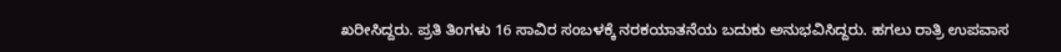ಖರೀಸಿದ್ದರು. ಪ್ರತಿ ತಿಂಗಳು 16 ಸಾವಿರ ಸಂಬಳಕ್ಕೆ ನರಕಯಾತನೆಯ ಬದುಕು ಅನುಭವಿಸಿದ್ದರು. ಹಗಲು ರಾತ್ರಿ ಉಪವಾಸ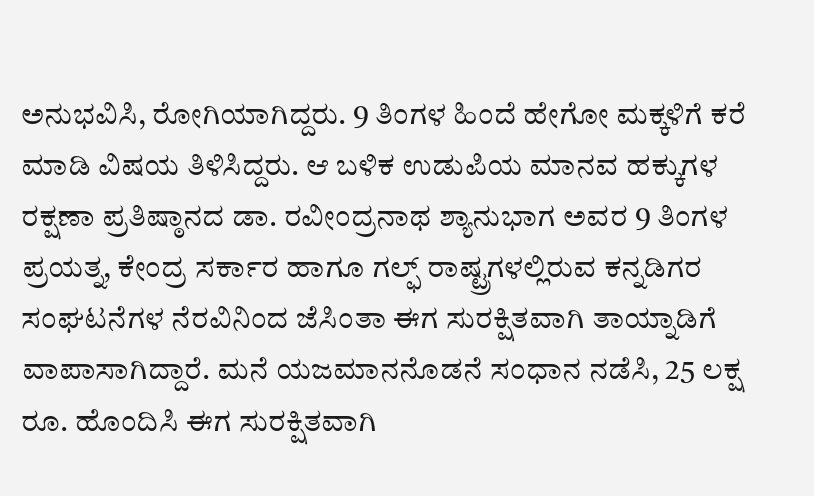ಅನುಭವಿಸಿ, ರೋಗಿಯಾಗಿದ್ದರು. 9 ತಿಂಗಳ ಹಿಂದೆ ಹೇಗೋ ಮಕ್ಕಳಿಗೆ ಕರೆ ಮಾಡಿ ವಿಷಯ ತಿಳಿಸಿದ್ದರು. ಆ ಬಳಿಕ ಉಡುಪಿಯ ಮಾನವ ಹಕ್ಕುಗಳ ರಕ್ಷಣಾ ಪ್ರತಿಷ್ಠಾನದ ಡಾ. ರವೀಂದ್ರನಾಥ ಶ್ಯಾನುಭಾಗ ಅವರ 9 ತಿಂಗಳ ಪ್ರಯತ್ನ, ಕೇಂದ್ರ ಸರ್ಕಾರ ಹಾಗೂ ಗಲ್ಫ್ ರಾಷ್ಟ್ರಗಳಲ್ಲಿರುವ ಕನ್ನಡಿಗರ ಸಂಘಟನೆಗಳ ನೆರವಿನಿಂದ ಜೆಸಿಂತಾ ಈಗ ಸುರಕ್ಷಿತವಾಗಿ ತಾಯ್ನಾಡಿಗೆ ವಾಪಾಸಾಗಿದ್ದಾರೆ. ಮನೆ ಯಜಮಾನನೊಡನೆ ಸಂಧಾನ ನಡೆಸಿ, 25 ಲಕ್ಷ ರೂ. ಹೊಂದಿಸಿ ಈಗ ಸುರಕ್ಷಿತವಾಗಿ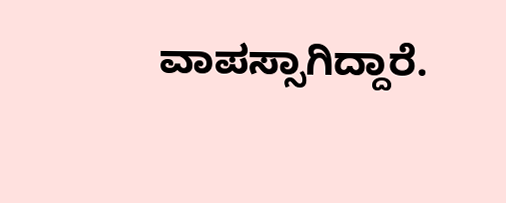ವಾಪಸ್ಸಾಗಿದ್ದಾರೆ.